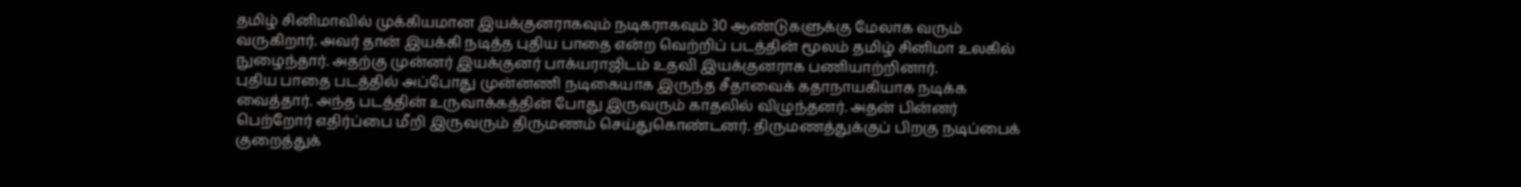தமிழ் சினிமாவில் முக்கியமான இயக்குனராகவும் நடிகராகவும் 30 ஆண்டுகளுக்கு மேலாக வரும் வருகிறார். அவர் தான் இயக்கி நடித்த புதிய பாதை என்ற வெற்றிப் படத்தின் மூலம் தமிழ் சினிமா உலகில் நுழைந்தார். அதற்கு முன்னர் இயக்குனர் பாக்யராஜிடம் உதவி இயக்குனராக பணியாற்றினார்.
புதிய பாதை படத்தில் அப்போது முன்னணி நடிகையாக இருந்த சீதாவைக் கதாநாயகியாக நடிக்க வைத்தார். அந்த படத்தின் உருவாக்கத்தின் போது இருவரும் காதலில் விழுந்தனர். அதன் பின்னர் பெற்றோர் எதிர்ப்பை மீறி இருவரும் திருமணம் செய்துகொண்டனர். திருமணத்துக்குப் பிறகு நடிப்பைக் குறைத்துக்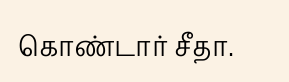கொண்டார் சீதா.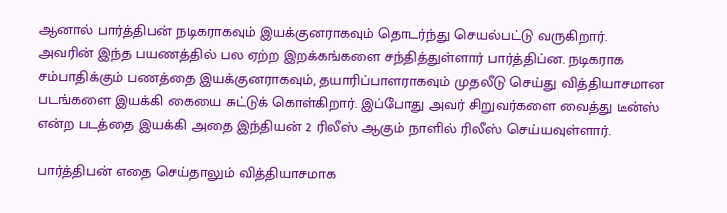ஆனால் பார்த்திபன் நடிகராகவும் இயக்குனராகவும் தொடர்ந்து செயல்பட்டு வருகிறார்.
அவரின் இந்த பயணத்தில் பல ஏற்ற இறக்கங்களை சந்தித்துள்ளார் பார்த்திப்ன. நடிகராக சம்பாதிக்கும் பணத்தை இயக்குனராகவும், தயாரிப்பாளராகவும் முதலீடு செய்து வித்தியாசமான படங்களை இயக்கி கையை சுட்டுக் கொள்கிறார். இப்போது அவர் சிறுவர்களை வைத்து டீன்ஸ் என்ற படத்தை இயக்கி அதை இந்தியன் 2 ரிலீஸ் ஆகும் நாளில் ரிலீஸ் செய்யவுள்ளார்.

பார்த்திபன் எதை செய்தாலும் வித்தியாசமாக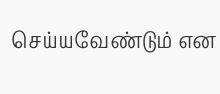செய்யவேண்டும் என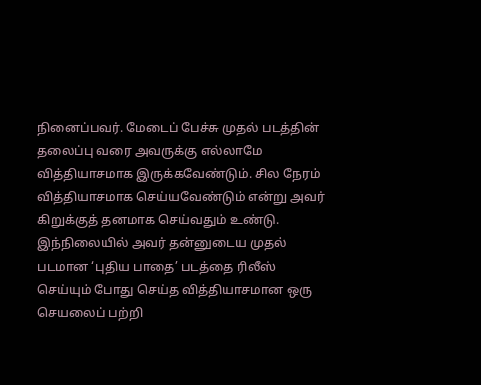நினைப்பவர். மேடைப் பேச்சு முதல் படத்தின் தலைப்பு வரை அவருக்கு எல்லாமே வித்தியாசமாக இருக்கவேண்டும். சில நேரம் வித்தியாசமாக செய்யவேண்டும் என்று அவர் கிறுக்குத் தனமாக செய்வதும் உண்டு.
இந்நிலையில் அவர் தன்னுடைய முதல் படமான ‘புதிய பாதை’ படத்தை ரிலீஸ் செய்யும் போது செய்த வித்தியாசமான ஒரு செயலைப் பற்றி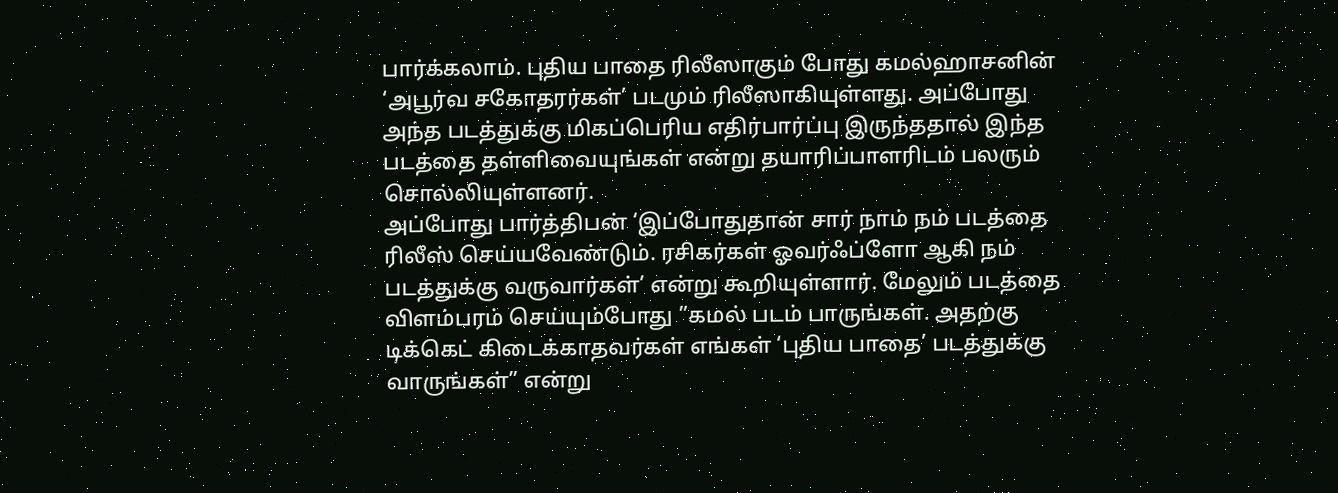பார்க்கலாம். புதிய பாதை ரிலீஸாகும் போது கமல்ஹாசனின் ‘அபூர்வ சகோதரர்கள்’ படமும் ரிலீஸாகியுள்ளது. அப்போது அந்த படத்துக்கு மிகப்பெரிய எதிர்பார்ப்பு இருந்ததால் இந்த படத்தை தள்ளிவையுங்கள் என்று தயாரிப்பாளரிடம் பலரும் சொல்லியுள்ளனர்.
அப்போது பார்த்திபன் ‘இப்போதுதான் சார் நாம் நம் படத்தை ரிலீஸ் செய்யவேண்டும். ரசிகர்கள் ஓவர்ஃப்ளோ ஆகி நம் படத்துக்கு வருவார்கள்’ என்று கூறியுள்ளார். மேலும் படத்தை விளம்பரம் செய்யும்போது ”கமல் படம் பாருங்கள். அதற்கு டிக்கெட் கிடைக்காதவர்கள் எங்கள் ‘புதிய பாதை’ படத்துக்கு வாருங்கள்” என்று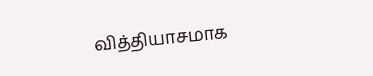வித்தியாசமாக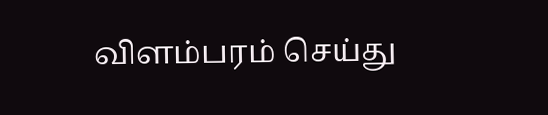விளம்பரம் செய்து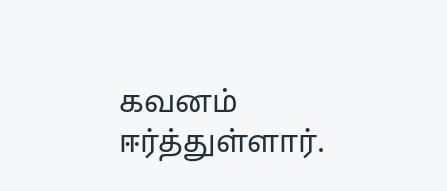கவனம் ஈர்த்துள்ளார்.